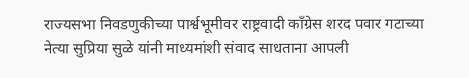राज्यसभा निवडणुकीच्या पार्श्वभूमीवर राष्ट्रवादी काँग्रेस शरद पवार गटाच्या नेत्या सुप्रिया सुळे यांनी माध्यमांशी संवाद साधताना आपली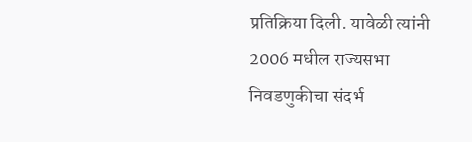प्रतिक्रिया दिली. यावेळी त्यांनी 2006 मधील राज्यसभा निवडणुकीचा संदर्भ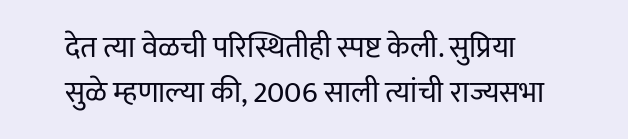देत त्या वेळची परिस्थितीही स्पष्ट केली. सुप्रिया सुळे म्हणाल्या की, 2006 साली त्यांची राज्यसभा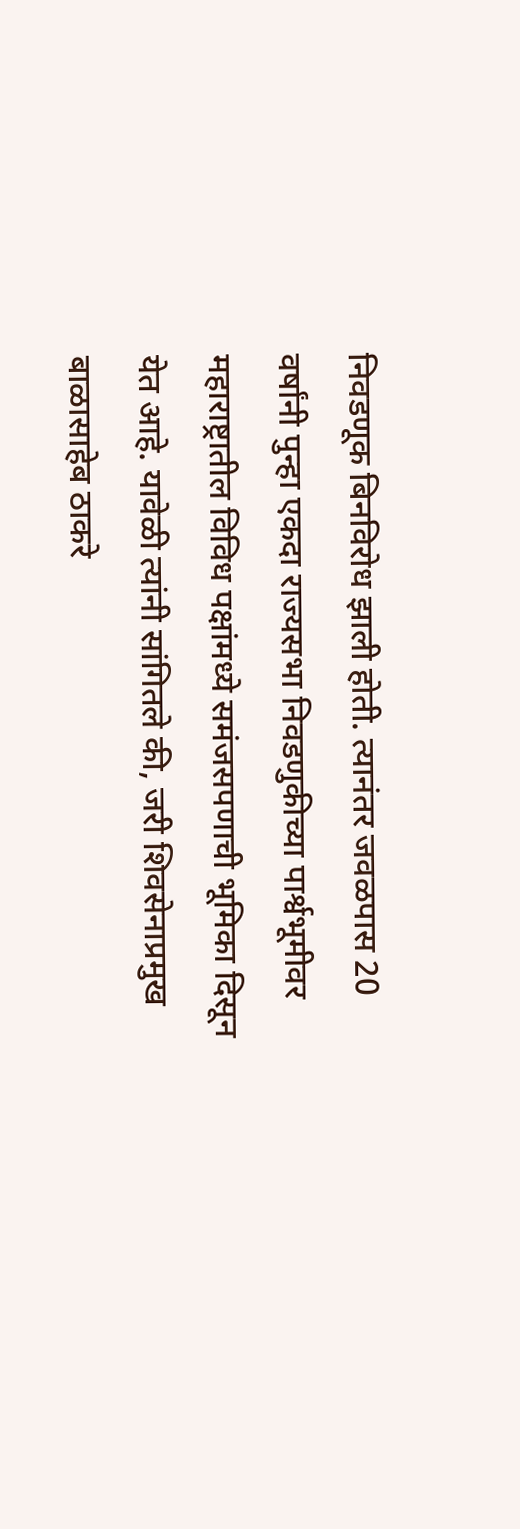निवडणूक बिनविरोध झाली होती. त्यानंतर जवळपास 20 वर्षांनी पुन्हा एकदा राज्यसभा निवडणुकीच्या पार्श्वभूमीवर महाराष्ट्रातील विविध पक्षांमध्ये समंजसपणाची भूमिका दिसून येत आहे. यावेळी त्यांनी सांगितले की, जरी शिवसेनाप्रमुख बाळासाहेब ठाकरे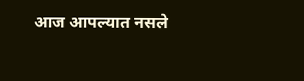आज आपल्यात नसले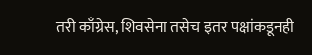तरी काँग्रेस, शिवसेना तसेच इतर पक्षांकडूनही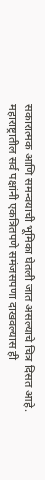सकारात्मक आणि समन्वयाची भूमिका घेतली जात असल्याचे चित्र दिसत आहे. महाराष्ट्रातील सर्व पक्षांनी एकत्रितपणे समंजसपणा दाखवल्यास ही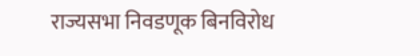राज्यसभा निवडणूक बिनविरोध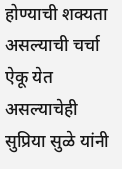होण्याची शक्यता असल्याची चर्चा ऐकू येत असल्याचेही सुप्रिया सुळे यांनी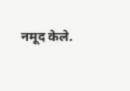नमूद केले.